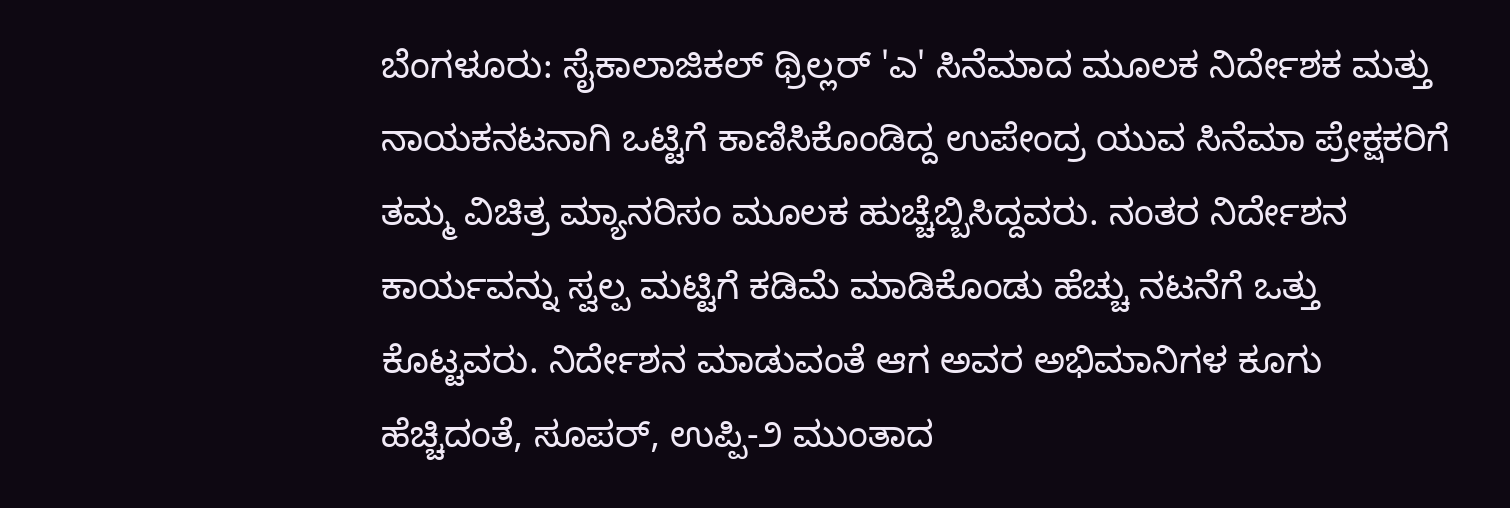ಬೆಂಗಳೂರು: ಸೈಕಾಲಾಜಿಕಲ್ ಥ್ರಿಲ್ಲರ್ 'ಎ' ಸಿನೆಮಾದ ಮೂಲಕ ನಿರ್ದೇಶಕ ಮತ್ತು ನಾಯಕನಟನಾಗಿ ಒಟ್ಟಿಗೆ ಕಾಣಿಸಿಕೊಂಡಿದ್ದ ಉಪೇಂದ್ರ ಯುವ ಸಿನೆಮಾ ಪ್ರೇಕ್ಷಕರಿಗೆ ತಮ್ಮ ವಿಚಿತ್ರ ಮ್ಯಾನರಿಸಂ ಮೂಲಕ ಹುಚ್ಚೆಬ್ಬಿಸಿದ್ದವರು. ನಂತರ ನಿರ್ದೇಶನ ಕಾರ್ಯವನ್ನು ಸ್ವಲ್ಪ ಮಟ್ಟಿಗೆ ಕಡಿಮೆ ಮಾಡಿಕೊಂಡು ಹೆಚ್ಚು ನಟನೆಗೆ ಒತ್ತು ಕೊಟ್ಟವರು. ನಿರ್ದೇಶನ ಮಾಡುವಂತೆ ಆಗ ಅವರ ಅಭಿಮಾನಿಗಳ ಕೂಗು ಹೆಚ್ಚಿದಂತೆ, ಸೂಪರ್, ಉಪ್ಪಿ-೨ ಮುಂತಾದ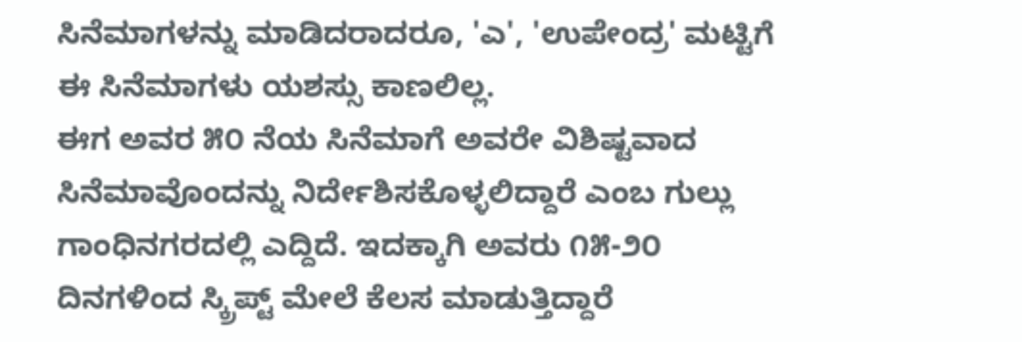ಸಿನೆಮಾಗಳನ್ನು ಮಾಡಿದರಾದರೂ, 'ಎ', 'ಉಪೇಂದ್ರ' ಮಟ್ಟಿಗೆ ಈ ಸಿನೆಮಾಗಳು ಯಶಸ್ಸು ಕಾಣಲಿಲ್ಲ.
ಈಗ ಅವರ ೫೦ ನೆಯ ಸಿನೆಮಾಗೆ ಅವರೇ ವಿಶಿಷ್ಟವಾದ ಸಿನೆಮಾವೊಂದನ್ನು ನಿರ್ದೇಶಿಸಕೊಳ್ಳಲಿದ್ದಾರೆ ಎಂಬ ಗುಲ್ಲು ಗಾಂಧಿನಗರದಲ್ಲಿ ಎದ್ದಿದೆ. ಇದಕ್ಕಾಗಿ ಅವರು ೧೫-೨೦ ದಿನಗಳಿಂದ ಸ್ಕ್ರಿಪ್ಟ್ ಮೇಲೆ ಕೆಲಸ ಮಾಡುತ್ತಿದ್ದಾರೆ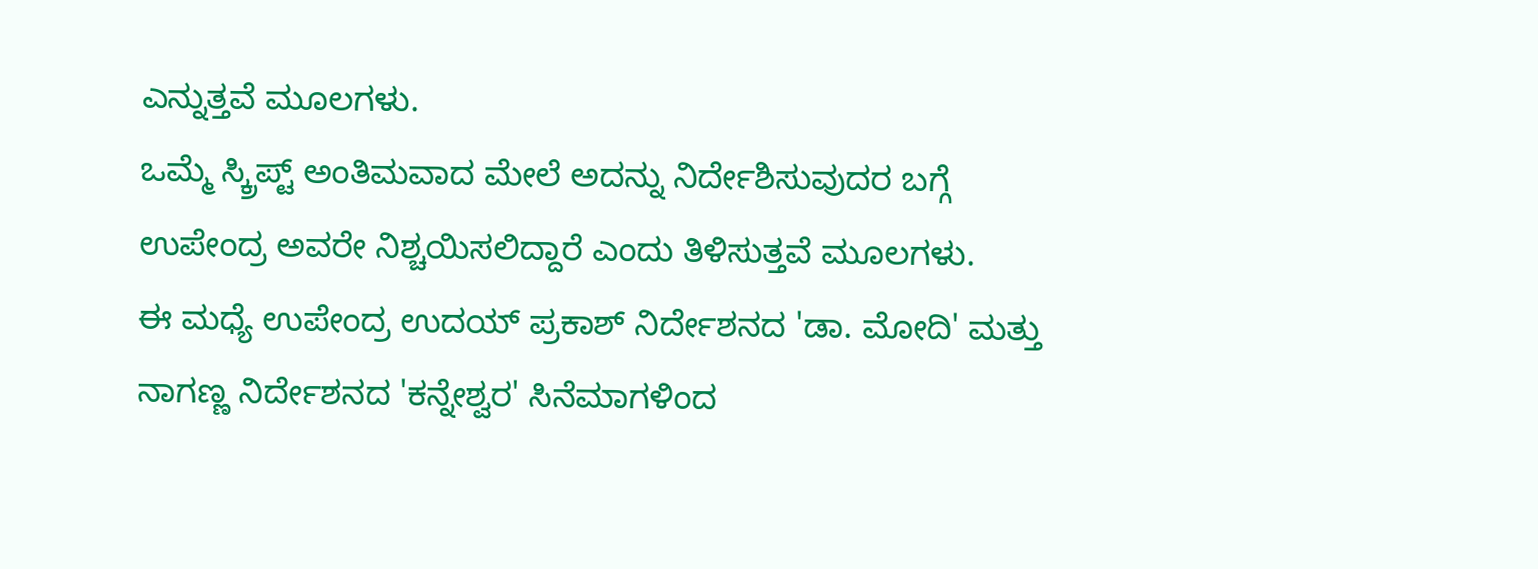ಎನ್ನುತ್ತವೆ ಮೂಲಗಳು.
ಒಮ್ಮೆ ಸ್ಕ್ರಿಪ್ಟ್ ಅಂತಿಮವಾದ ಮೇಲೆ ಅದನ್ನು ನಿರ್ದೇಶಿಸುವುದರ ಬಗ್ಗೆ ಉಪೇಂದ್ರ ಅವರೇ ನಿಶ್ಚಯಿಸಲಿದ್ದಾರೆ ಎಂದು ತಿಳಿಸುತ್ತವೆ ಮೂಲಗಳು.
ಈ ಮಧ್ಯೆ ಉಪೇಂದ್ರ ಉದಯ್ ಪ್ರಕಾಶ್ ನಿರ್ದೇಶನದ 'ಡಾ. ಮೋದಿ' ಮತ್ತು ನಾಗಣ್ಣ ನಿರ್ದೇಶನದ 'ಕನ್ನೇಶ್ವರ' ಸಿನೆಮಾಗಳಿಂದ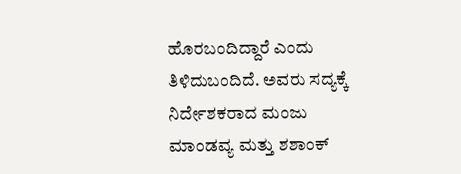ಹೊರಬಂದಿದ್ದಾರೆ ಎಂದು ತಿಳಿದುಬಂದಿದೆ. ಅವರು ಸದ್ಯಕ್ಕೆ ನಿರ್ದೇಶಕರಾದ ಮಂಜು ಮಾಂಡವ್ಯ ಮತ್ತು ಶಶಾಂಕ್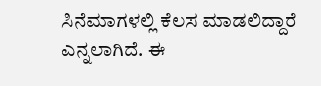ಸಿನೆಮಾಗಳಲ್ಲಿ ಕೆಲಸ ಮಾಡಲಿದ್ದಾರೆ ಎನ್ನಲಾಗಿದೆ. ಈ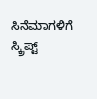ಸಿನೆಮಾಗಳಿಗೆ ಸ್ಕ್ರಿಪ್ಟ್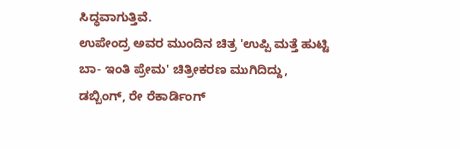ಸಿದ್ಧವಾಗುತ್ತಿವೆ.
ಉಪೇಂದ್ರ ಅವರ ಮುಂದಿನ ಚಿತ್ರ 'ಉಪ್ಪಿ ಮತ್ತೆ ಹುಟ್ಟಿ ಬಾ- ಇಂತಿ ಪ್ರೇಮ' ಚಿತ್ರೀಕರಣ ಮುಗಿದಿದ್ದು, ಡಬ್ಬಿಂಗ್, ರೇ ರೆಕಾರ್ಡಿಂಗ್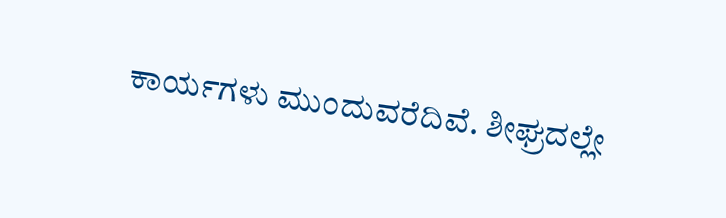ಕಾರ್ಯಗಳು ಮುಂದುವರೆದಿವೆ. ಶೀಘ್ರದಲ್ಲೇ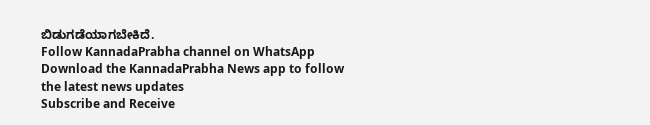ಬಿಡುಗಡೆಯಾಗಬೇಕಿದೆ.
Follow KannadaPrabha channel on WhatsApp
Download the KannadaPrabha News app to follow the latest news updates
Subscribe and Receive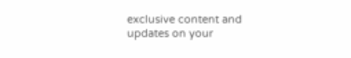exclusive content and updates on your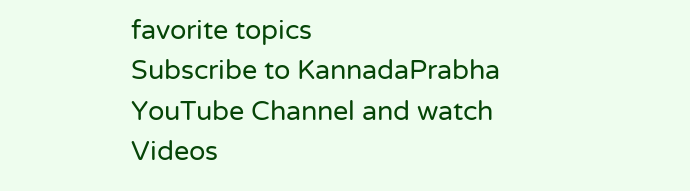favorite topics
Subscribe to KannadaPrabha YouTube Channel and watch Videos